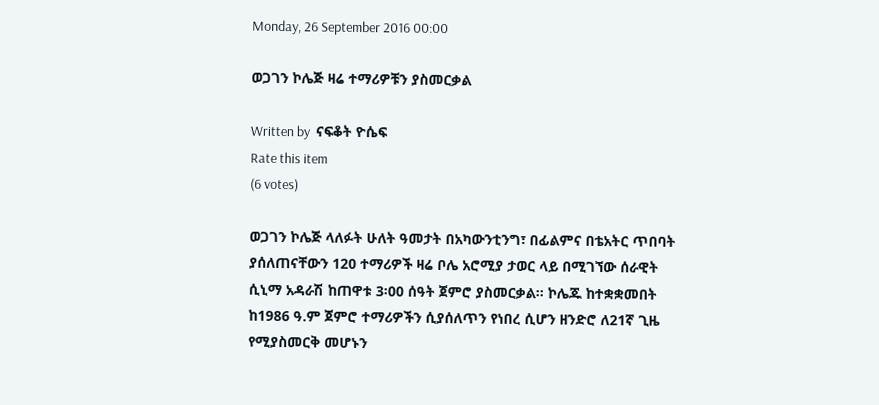Monday, 26 September 2016 00:00

ወጋገን ኮሌጅ ዛሬ ተማሪዎቹን ያስመርቃል

Written by  ናፍቆት ዮሴፍ
Rate this item
(6 votes)

ወጋገን ኮሌጅ ላለፉት ሁለት ዓመታት በአካውንቲንግ፣ በፊልምና በቴአትር ጥበባት ያሰለጠናቸውን 120 ተማሪዎች ዛሬ ቦሌ አሮሚያ ታወር ላይ በሚገኘው ሰራዊት ሲኒማ አዳራሽ ከጠዋቱ 3፡00 ሰዓት ጀምሮ ያስመርቃል፡፡ ኮሌጁ ከተቋቋመበት ከ1986 ዓ.ም ጀምሮ ተማሪዎችን ሲያሰለጥን የነበረ ሲሆን ዘንድሮ ለ21ኛ ጊዜ የሚያስመርቅ መሆኑን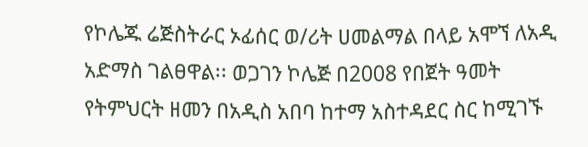የኮሌጁ ሬጅስትራር ኦፊሰር ወ/ሪት ሀመልማል በላይ አሞኘ ለአዲ አድማስ ገልፀዋል፡፡ ወጋገን ኮሌጅ በ2008 የበጀት ዓመት የትምህርት ዘመን በአዲስ አበባ ከተማ አስተዳደር ስር ከሚገኙ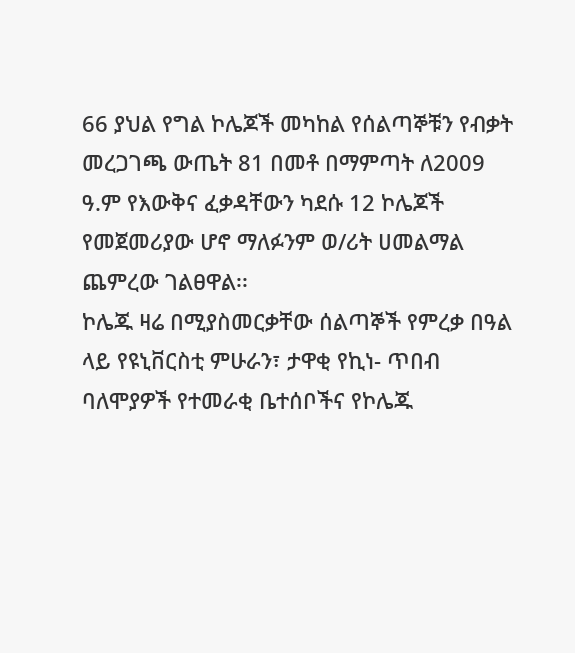66 ያህል የግል ኮሌጆች መካከል የሰልጣኞቹን የብቃት መረጋገጫ ውጤት 81 በመቶ በማምጣት ለ2009 ዓ.ም የእውቅና ፈቃዳቸውን ካደሱ 12 ኮሌጆች የመጀመሪያው ሆኖ ማለፉንም ወ/ሪት ሀመልማል ጨምረው ገልፀዋል፡፡
ኮሌጁ ዛሬ በሚያስመርቃቸው ሰልጣኞች የምረቃ በዓል ላይ የዩኒቨርስቲ ምሁራን፣ ታዋቂ የኪነ- ጥበብ ባለሞያዎች የተመራቂ ቤተሰቦችና የኮሌጁ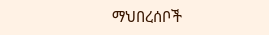ማህበረሰቦች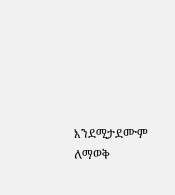እንደሚታደሙም ለማወቅ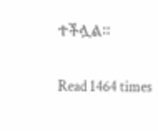ተችሏል፡፡

Read 1464 times